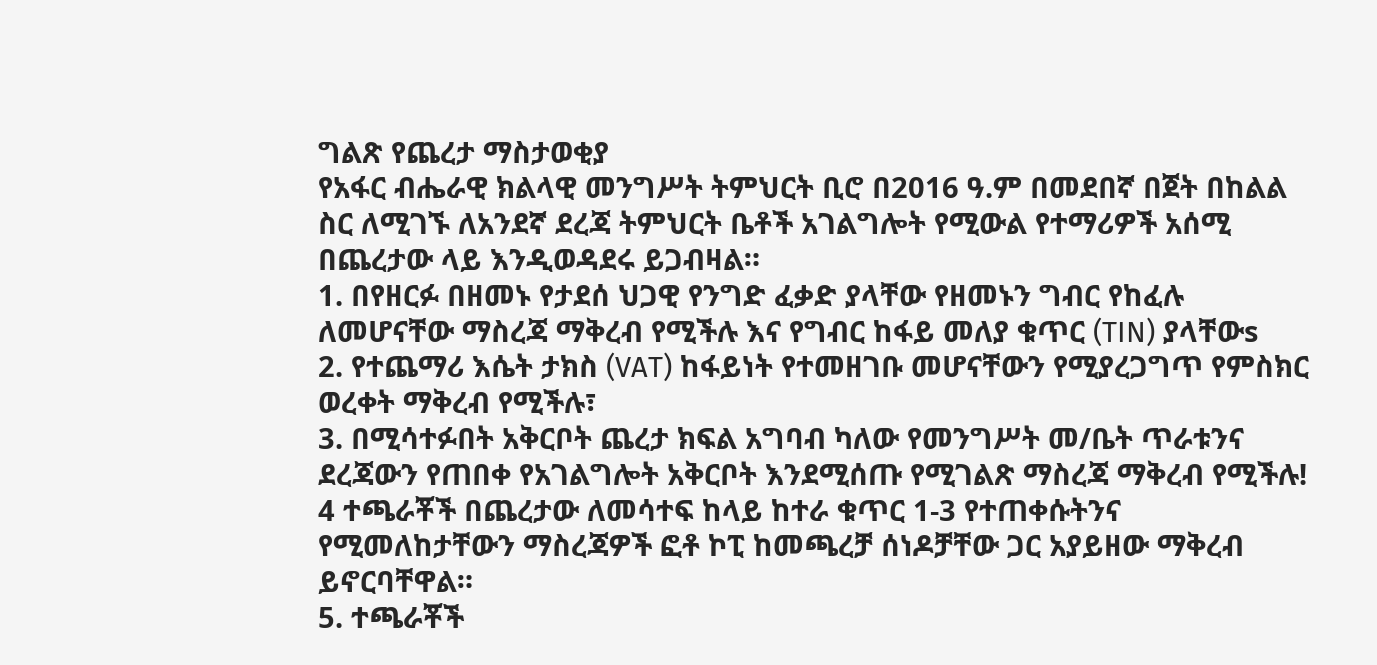ግልጽ የጨረታ ማስታወቂያ
የአፋር ብሔራዊ ክልላዊ መንግሥት ትምህርት ቢሮ በ2016 ዓ.ም በመደበኛ በጀት በከልል ስር ለሚገኙ ለአንደኛ ደረጃ ትምህርት ቤቶች አገልግሎት የሚውል የተማሪዎች አሰሚ በጨረታው ላይ እንዲወዳደሩ ይጋብዛል።
1. በየዘርፉ በዘመኑ የታደሰ ህጋዊ የንግድ ፈቃድ ያላቸው የዘመኑን ግብር የከፈሉ ለመሆናቸው ማስረጃ ማቅረብ የሚችሉ እና የግብር ከፋይ መለያ ቁጥር (TIN) ያላቸውs
2. የተጨማሪ እሴት ታክስ (VAT) ከፋይነት የተመዘገቡ መሆናቸውን የሚያረጋግጥ የምስክር ወረቀት ማቅረብ የሚችሉ፣
3. በሚሳተፉበት አቅርቦት ጨረታ ክፍል አግባብ ካለው የመንግሥት መ/ቤት ጥራቱንና ደረጃውን የጠበቀ የአገልግሎት አቅርቦት እንደሚሰጡ የሚገልጽ ማስረጃ ማቅረብ የሚችሉ!
4 ተጫራቾች በጨረታው ለመሳተፍ ከላይ ከተራ ቁጥር 1-3 የተጠቀሱትንና የሚመለከታቸውን ማስረጃዎች ፎቶ ኮፒ ከመጫረቻ ሰነዶቻቸው ጋር አያይዘው ማቅረብ ይኖርባቸዋል።
5. ተጫራቾች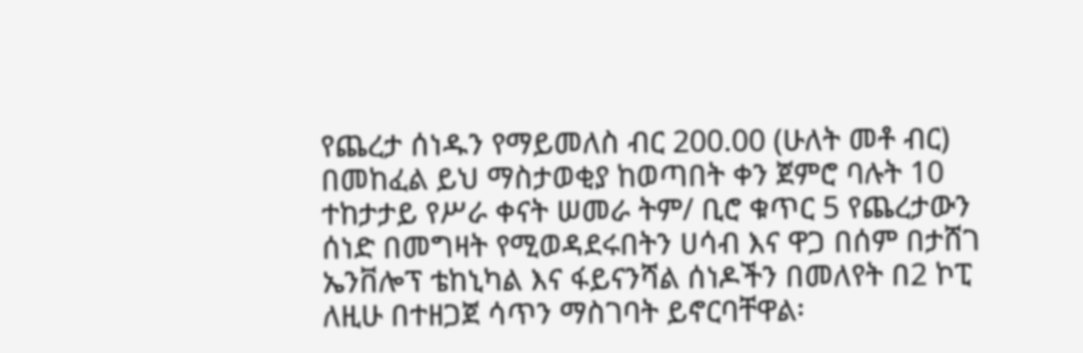የጨረታ ሰነዱን የማይመለስ ብር 200.00 (ሁለት መቶ ብር) በመከፈል ይህ ማስታወቂያ ከወጣበት ቀን ጀምሮ ባሉት 10 ተከታታይ የሥራ ቀናት ሠመራ ትም/ ቢሮ ቁጥር 5 የጨረታውን ሰነድ በመግዛት የሚወዳደሩበትን ሀሳብ እና ዋጋ በሰም በታሸገ ኤንቨሎፕ ቴከኒካል እና ፋይናንሻል ሰነዶችን በመለየት በ2 ኮፒ ለዚሁ በተዘጋጀ ሳጥን ማስገባት ይኖርባቸዋል፡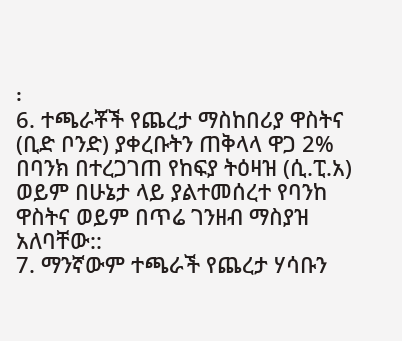፡
6. ተጫራቾች የጨረታ ማስከበሪያ ዋስትና (ቢድ ቦንድ) ያቀረቡትን ጠቅላላ ዋጋ 2% በባንክ በተረጋገጠ የከፍያ ትዕዛዝ (ሲ.ፒ.አ) ወይም በሁኔታ ላይ ያልተመሰረተ የባንከ ዋስትና ወይም በጥሬ ገንዘብ ማስያዝ አለባቸው::
7. ማንኛውም ተጫራች የጨረታ ሃሳቡን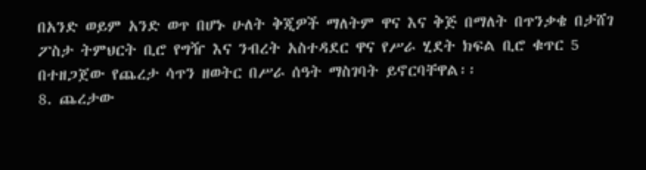በአንድ ወይም አንድ ወጥ በሆኑ ሁለት ቅጂዎች ማለትም ዋና እና ቅጅ በማለት በጥንቃቄ በታሸገ ፖስታ ትምህርት ቢሮ የግዥ እና ንብረት አስተዳደር ዋና የሥራ ሂደት ክፍል ቢሮ ቁጥር 5 በተዘጋጀው የጨረታ ሳጥን ዘወትር በሥራ ሰዓት ማስገባት ይኖርባቸዋል፡፡
8. ጨረታው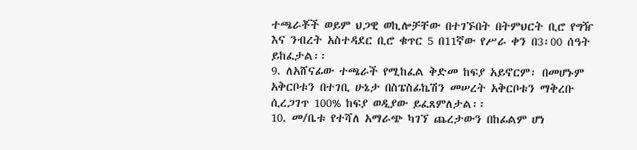ተጫራቾች ወይም ህጋዊ ወኪሎቻቸው በተገኙበት በትምህርት ቢሮ የግዥ እና ንብረት አስተዳደር ቢሮ ቁጥር 5 በ11ኛው የሥራ ቀን በ3፡00 ሰዓት ይከፈታል፡፡
9. ለአሸናፊው ተጫራች የሚከፈል ቅድመ ከፍያ አይኖርም፡ በመሆኑም አቅርቦቱን በተገቢ ሁኔታ በስፔስፊኬሽን መሠረት አቅርቦቱን ማቅረቡ ሲረጋገጥ 100% ከፍያ ወዲያው ይፈጸምለታል፡፡
10. መ/ቤቱ የተሻለ አማራጭ ካገኘ ጨረታውን በከፊልም ሆነ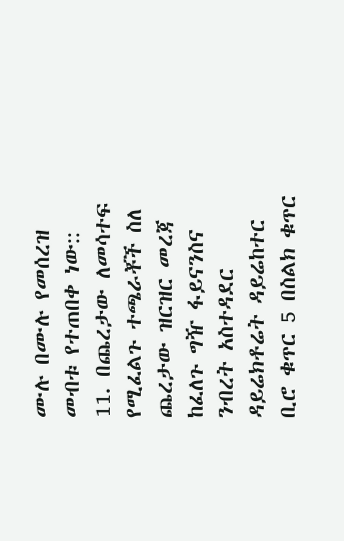ሙሉ በሙሉ የመሰረዝ መብቱ የተጠበቀ ነው::
11. በጨረታው ለመሳተፍ የሚፈልጉ ተጫራቾች ስለ ጨረታው ዝርዝር መረጃ ከፈለጉ ግዥ ፋይናንስና ንብረት አስተዳደር ዳይሬክቶሬት ዳይሬከተር ቢሮ ቁጥር 5 በስልክ ቁጥር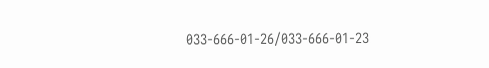033-666-01-26/033-666-01-23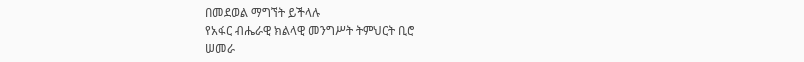በመደወል ማግኘት ይችላሉ
የአፋር ብሔራዊ ክልላዊ መንግሥት ትምህርት ቢሮ
ሠመራ